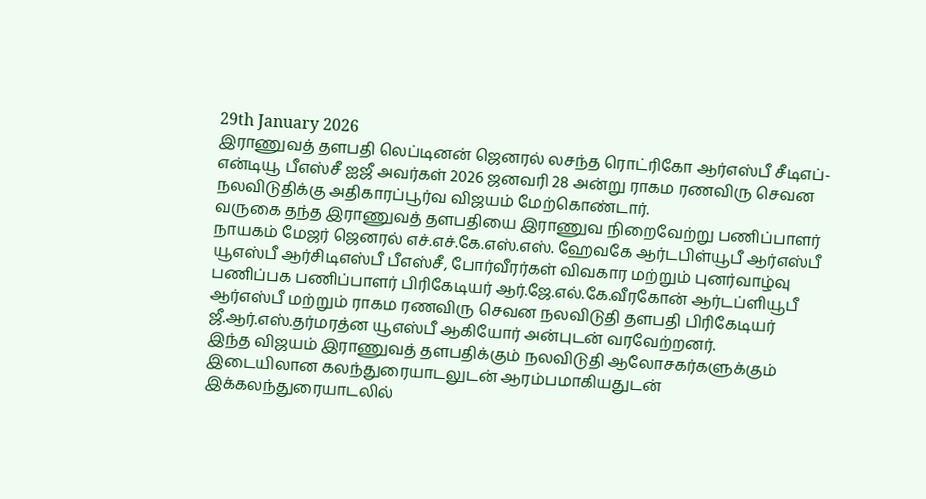29th January 2026
இராணுவத் தளபதி லெப்டினன் ஜெனரல் லசந்த ரொட்ரிகோ ஆர்எஸ்பீ சீடிஎப்-என்டியூ பீஎஸ்சீ ஐஜீ அவர்கள் 2026 ஜனவரி 28 அன்று ராகம ரணவிரு செவன நலவிடுதிக்கு அதிகாரப்பூர்வ விஜயம் மேற்கொண்டார்.
வருகை தந்த இராணுவத் தளபதியை இராணுவ நிறைவேற்று பணிப்பாளர் நாயகம் மேஜர் ஜெனரல் எச்.எச்.கே.எஸ்.எஸ். ஹேவகே ஆர்டபிள்யூபீ ஆர்எஸ்பீ யூஎஸ்பீ ஆர்சிடிஎஸ்பீ பீஎஸ்சீ, போர்வீரர்கள் விவகார மற்றும் புனர்வாழ்வு பணிப்பக பணிப்பாளர் பிரிகேடியர் ஆர்.ஜே.எல்.கே.வீரகோன் ஆர்டப்ளியூபீ ஆர்எஸ்பீ மற்றும் ராகம ரணவிரு செவன நலவிடுதி தளபதி பிரிகேடியர் ஜீ.ஆர்.எஸ்.தர்மரத்ன யூஎஸ்பீ ஆகியோர் அன்புடன் வரவேற்றனர்.
இந்த விஜயம் இராணுவத் தளபதிக்கும் நலவிடுதி ஆலோசகர்களுக்கும் இடையிலான கலந்துரையாடலுடன் ஆரம்பமாகியதுடன் இக்கலந்துரையாடலில்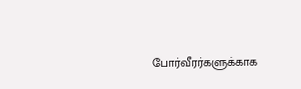போர்வீரர்களுக்காக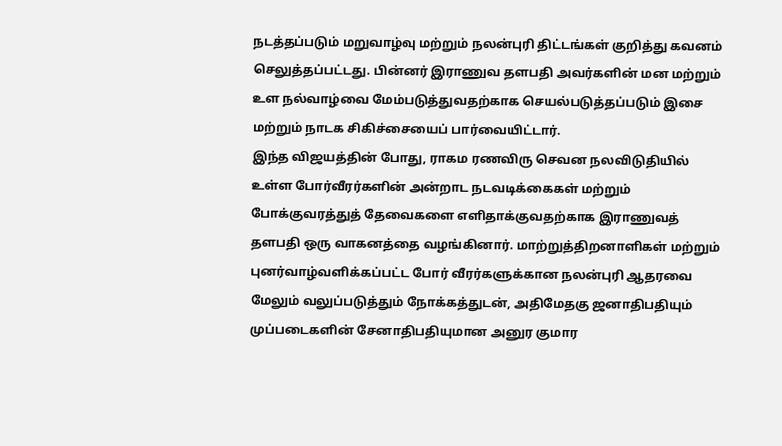நடத்தப்படும் மறுவாழ்வு மற்றும் நலன்புரி திட்டங்கள் குறித்து கவனம் செலுத்தப்பட்டது. பின்னர் இராணுவ தளபதி அவர்களின் மன மற்றும் உள நல்வாழ்வை மேம்படுத்துவதற்காக செயல்படுத்தப்படும் இசை மற்றும் நாடக சிகிச்சையைப் பார்வையிட்டார்.
இந்த விஜயத்தின் போது, ராகம ரணவிரு செவன நலவிடுதியில் உள்ள போர்வீரர்களின் அன்றாட நடவடிக்கைகள் மற்றும் போக்குவரத்துத் தேவைகளை எளிதாக்குவதற்காக இராணுவத் தளபதி ஒரு வாகனத்தை வழங்கினார். மாற்றுத்திறனாளிகள் மற்றும் புனர்வாழ்வளிக்கப்பட்ட போர் வீரர்களுக்கான நலன்புரி ஆதரவை மேலும் வலுப்படுத்தும் நோக்கத்துடன், அதிமேதகு ஜனாதிபதியும் முப்படைகளின் சேனாதிபதியுமான அனுர குமார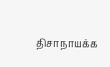திசாநாயக்க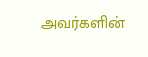அவர்களின்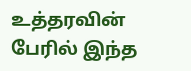உத்தரவின் பேரில் இந்த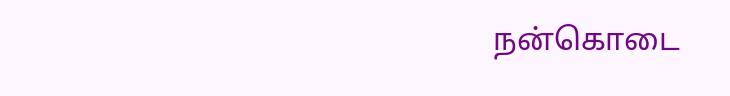நன்கொடை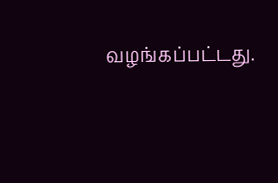வழங்கப்பட்டது.